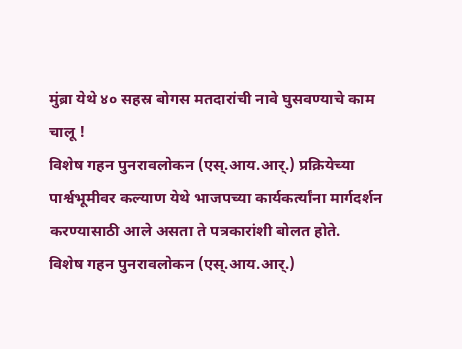मुंब्रा येथे ४० सहस्र बोगस मतदारांची नावे घुसवण्याचे काम चालू !
विशेष गहन पुनरावलोकन (एस्.आय.आर्.) प्रक्रियेच्या पार्श्वभूमीवर कल्याण येथे भाजपच्या कार्यकर्त्यांना मार्गदर्शन करण्यासाठी आले असता ते पत्रकारांशी बोलत होते.
विशेष गहन पुनरावलोकन (एस्.आय.आर्.)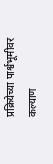प्रक्रियेच्या पार्श्वभूमीवर कल्याण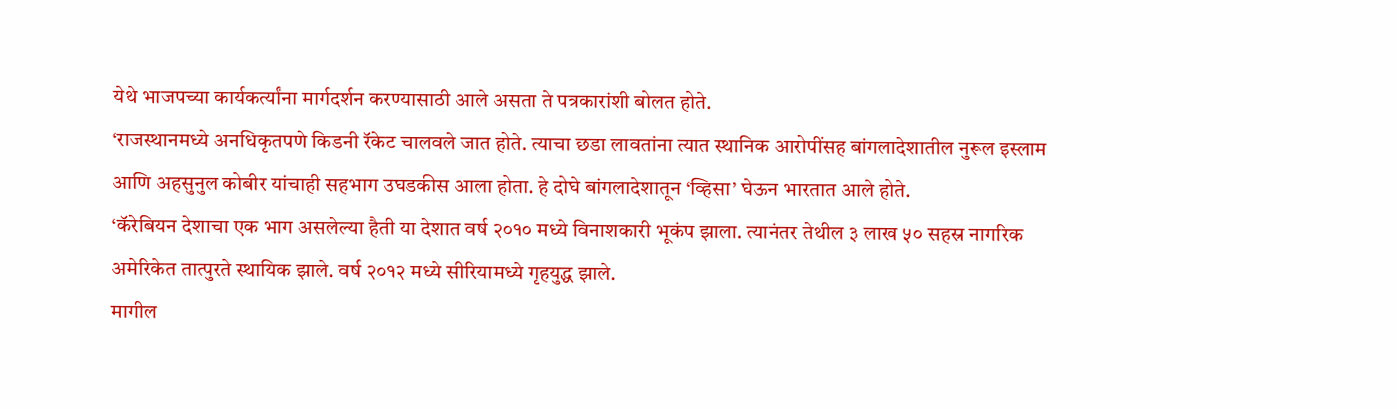येथे भाजपच्या कार्यकर्त्यांना मार्गदर्शन करण्यासाठी आले असता ते पत्रकारांशी बोलत होते.
‘राजस्थानमध्ये अनधिकृतपणे किडनी रॅकेट चालवले जात होते. त्याचा छडा लावतांना त्यात स्थानिक आरोपींसह बांगलादेशातील नुरूल इस्लाम आणि अहसुनुल कोबीर यांचाही सहभाग उघडकीस आला होता. हे दोघे बांगलादेशातून ‘व्हिसा’ घेऊन भारतात आले होते.
‘कॅरेबियन देशाचा एक भाग असलेल्या हैती या देशात वर्ष २०१० मध्ये विनाशकारी भूकंप झाला. त्यानंतर तेथील ३ लाख ५० सहस्र नागरिक अमेरिकेत तात्पुरते स्थायिक झाले. वर्ष २०१२ मध्ये सीरियामध्ये गृहयुद्ध झाले.
मागील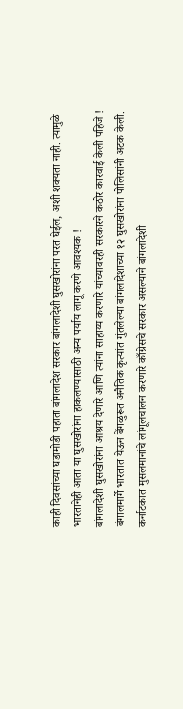काही दिवसांच्या घडामोडी पहाता बांगलादेश सरकार बांगलादेशी घुसखोरांना परत घेईल, अशी शक्यता नाही. त्यामुळे भारतानेही आता या घुसखोरांना हाकलण्यासाठी अन्य पर्याय लागू करणे आवश्यक !
बांगलादेशी घुसखोरांना आश्रय देणारे आणि त्यांना साहाय्य करणारे यांच्यावरही सरकारने कठोर कारवाई केली पहिजे !
बंगालमार्गे भारतात येऊन बेंगळुरूत अनैतिक कृत्यांत गुंतलेल्या बांगलादेशाच्या १२ घुसखोरांना पोलिसांनी अटक केली.
कर्नाटकात मुसलमानांचे लांगूलचालन करणारे काँग्रेसचे सरकार असल्याने बांगलादेशी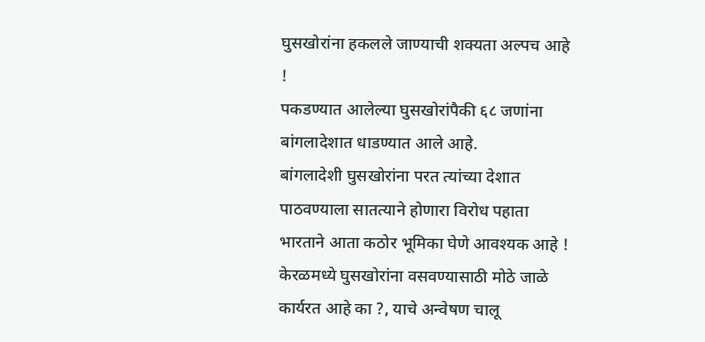घुसखोरांना हकलले जाण्याची शक्यता अल्पच आहे !
पकडण्यात आलेल्या घुसखोरांपैकी ६८ जणांना बांगलादेशात धाडण्यात आले आहे.
बांगलादेशी घुसखोरांना परत त्यांच्या देशात पाठवण्याला सातत्याने होणारा विरोध पहाता भारताने आता कठोर भूमिका घेणे आवश्यक आहे !
केरळमध्ये घुसखोरांना वसवण्यासाठी मोठे जाळे कार्यरत आहे का ?, याचे अन्वेषण चालू